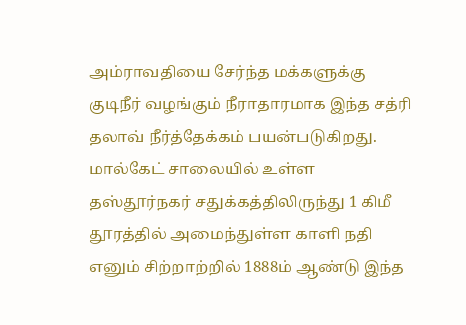அம்ராவதியை சேர்ந்த மக்களுக்கு குடிநீர் வழங்கும் நீராதாரமாக இந்த சத்ரி தலாவ் நீர்த்தேக்கம் பயன்படுகிறது. மால்கேட் சாலையில் உள்ள தஸ்தூர்நகர் சதுக்கத்திலிருந்து 1 கிமீ தூரத்தில் அமைந்துள்ள காளி நதி எனும் சிற்றாற்றில் 1888ம் ஆண்டு இந்த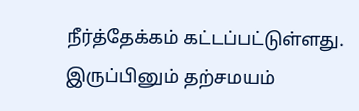நீர்த்தேக்கம் கட்டப்பட்டுள்ளது.
இருப்பினும் தற்சமயம்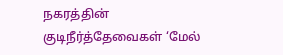நகரத்தின் குடிநீர்த்தேவைகள் ‘மேல்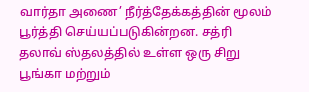வார்தா அணை’ நீர்த்தேக்கத்தின் மூலம் பூர்த்தி செய்யப்படுகின்றன. சத்ரி தலாவ் ஸ்தலத்தில் உள்ள ஒரு சிறு பூங்கா மற்றும்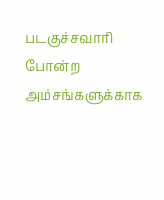படகுச்சவாரி போன்ற அம்சங்களுக்காக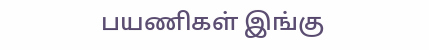பயணிகள் இங்கு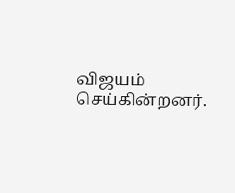விஜயம் செய்கின்றனர்.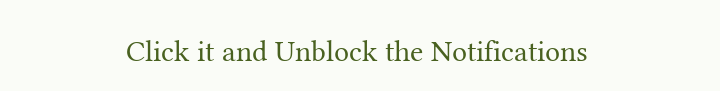Click it and Unblock the Notifications